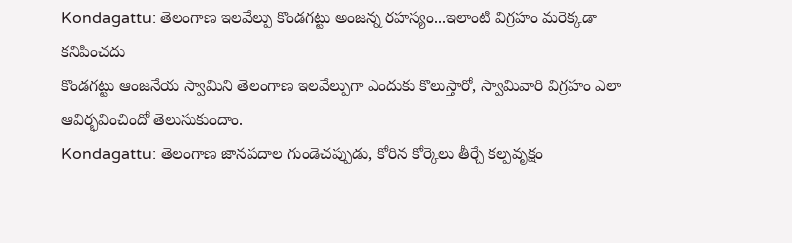Kondagattu: తెలంగాణ ఇలవేల్పు కొండగట్టు అంజన్న రహస్యం...ఇలాంటి విగ్రహం మరెక్కడా కనిపించదు
కొండగట్టు ఆంజనేయ స్వామిని తెలంగాణ ఇలవేల్పుగా ఎందుకు కొలుస్తారో, స్వామివారి విగ్రహం ఎలా ఆవిర్భవించిందో తెలుసుకుందాం.
Kondagattu: తెలంగాణ జానపదాల గుండెచప్పుడు, కోరిన కోర్కెలు తీర్చే కల్పవృక్షం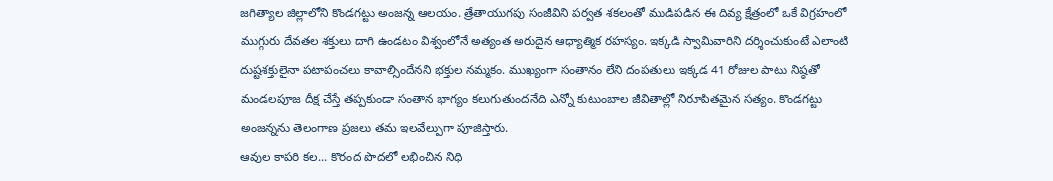జగిత్యాల జిల్లాలోని కొండగట్టు అంజన్న ఆలయం. త్రేతాయుగపు సంజీవిని పర్వత శకలంతో ముడిపడిన ఈ దివ్య క్షేత్రంలో ఒకే విగ్రహంలో ముగ్గురు దేవతల శక్తులు దాగి ఉండటం విశ్వంలోనే అత్యంత అరుదైన ఆధ్యాత్మిక రహస్యం. ఇక్కడి స్వామివారిని దర్శించుకుంటే ఎలాంటి దుష్టశక్తులైనా పటాపంచలు కావాల్సిందేనని భక్తుల నమ్మకం. ముఖ్యంగా సంతానం లేని దంపతులు ఇక్కడ 41 రోజుల పాటు నిష్ఠతో మండలపూజ దీక్ష చేస్తే తప్పకుండా సంతాన భాగ్యం కలుగుతుందనేది ఎన్నో కుటుంబాల జీవితాల్లో నిరూపితమైన సత్యం. కొండగట్టు అంజన్నను తెలంగాణ ప్రజలు తమ ఇలవేల్పుగా పూజిస్తారు.
ఆవుల కాపరి కల... కొరంద పొదలో లభించిన నిధి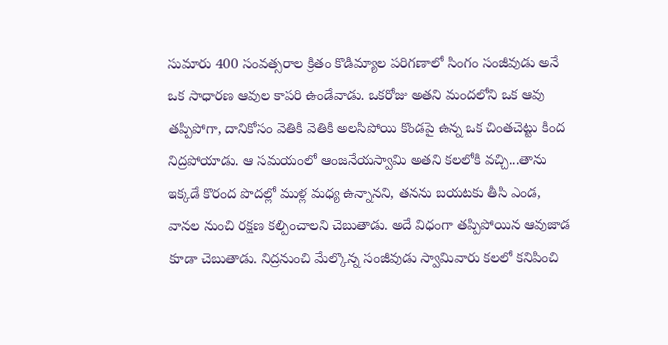సుమారు 400 సంవత్సరాల క్రితం కొడిమ్యాల పరిగణాలో సింగం సంజీవుడు అనే ఒక సాధారణ ఆవుల కాపరి ఉండేవాడు. ఒకరోజు అతని మందలోని ఒక ఆవు తప్పిపోగా, దానికోసం వెతికి వెతికి అలసిపోయి కొండపై ఉన్న ఒక చింతచెట్టు కింద నిద్రపోయాడు. ఆ సమయంలో ఆంజనేయస్వామి అతని కలలోకి వచ్చి...తాను ఇక్కడే కొరంద పొదల్లో ముళ్ల మధ్య ఉన్నానని, తనను బయటకు తీసి ఎండ, వానల నుంచి రక్షణ కల్పించాలని చెబుతాడు. అదే విధంగా తప్పిపోయిన ఆవుజాడ కూడా చెబుతాడు. నిద్రనుంచి మేల్కొన్న సంజీవుడు స్వామివారు కలలో కనిపించి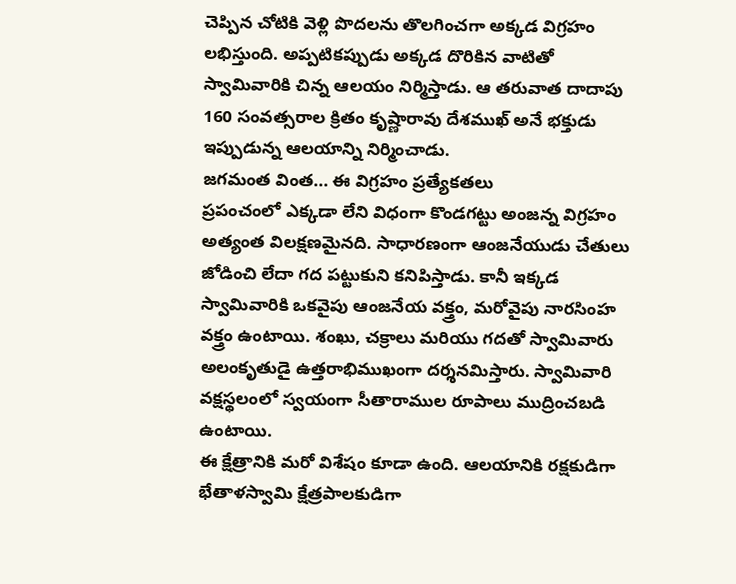చెప్పిన చోటికి వెళ్లి పొదలను తొలగించగా అక్కడ విగ్రహం లభిస్తుంది. అప్పటికప్పుడు అక్కడ దొరికిన వాటితో స్వామివారికి చిన్న ఆలయం నిర్మిస్తాడు. ఆ తరువాత దాదాపు 160 సంవత్సరాల క్రితం కృష్ణారావు దేశముఖ్ అనే భక్తుడు ఇప్పుడున్న ఆలయాన్ని నిర్మించాడు.
జగమంత వింత... ఈ విగ్రహం ప్రత్యేకతలు
ప్రపంచంలో ఎక్కడా లేని విధంగా కొండగట్టు అంజన్న విగ్రహం అత్యంత విలక్షణమైనది. సాధారణంగా ఆంజనేయుడు చేతులు జోడించి లేదా గద పట్టుకుని కనిపిస్తాడు. కానీ ఇక్కడ స్వామివారికి ఒకవైపు ఆంజనేయ వక్త్రం, మరోవైపు నారసింహ వక్త్రం ఉంటాయి. శంఖు, చక్రాలు మరియు గదతో స్వామివారు అలంకృతుడై ఉత్తరాభిముఖంగా దర్శనమిస్తారు. స్వామివారి వక్షస్థలంలో స్వయంగా సీతారాముల రూపాలు ముద్రించబడి ఉంటాయి.
ఈ క్షేత్రానికి మరో విశేషం కూడా ఉంది. ఆలయానికి రక్షకుడిగా భేతాళస్వామి క్షేత్రపాలకుడిగా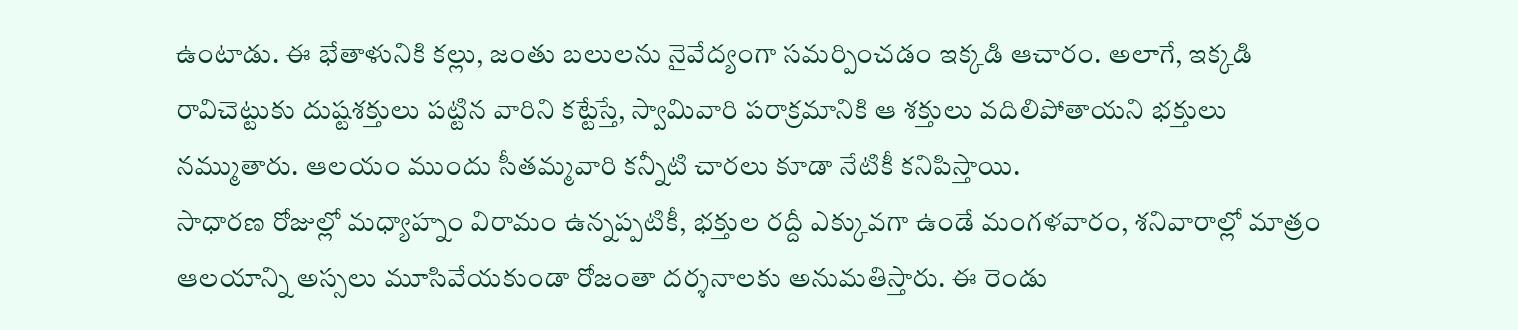ఉంటాడు. ఈ భేతాళునికి కల్లు, జంతు బలులను నైవేద్యంగా సమర్పించడం ఇక్కడి ఆచారం. అలాగే, ఇక్కడి రావిచెట్టుకు దుష్టశక్తులు పట్టిన వారిని కట్టేస్తే, స్వామివారి పరాక్రమానికి ఆ శక్తులు వదిలిపోతాయని భక్తులు నమ్ముతారు. ఆలయం ముందు సీతమ్మవారి కన్నీటి చారలు కూడా నేటికీ కనిపిస్తాయి.
సాధారణ రోజుల్లో మధ్యాహ్నం విరామం ఉన్నప్పటికీ, భక్తుల రద్దీ ఎక్కువగా ఉండే మంగళవారం, శనివారాల్లో మాత్రం ఆలయాన్ని అస్సలు మూసివేయకుండా రోజంతా దర్శనాలకు అనుమతిస్తారు. ఈ రెండు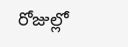రోజుల్లో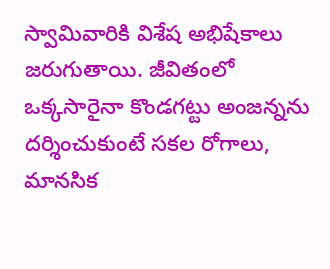స్వామివారికి విశేష అభిషేకాలు జరుగుతాయి. జీవితంలో ఒక్కసారైనా కొండగట్టు అంజన్నను దర్శించుకుంటే సకల రోగాలు, మానసిక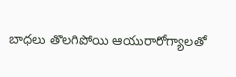బాధలు తొలగిపోయి ఆయురారోగ్యాలతో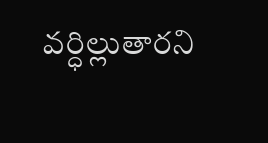వర్ధిల్లుతారని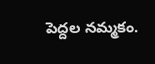పెద్దల నమ్మకం.